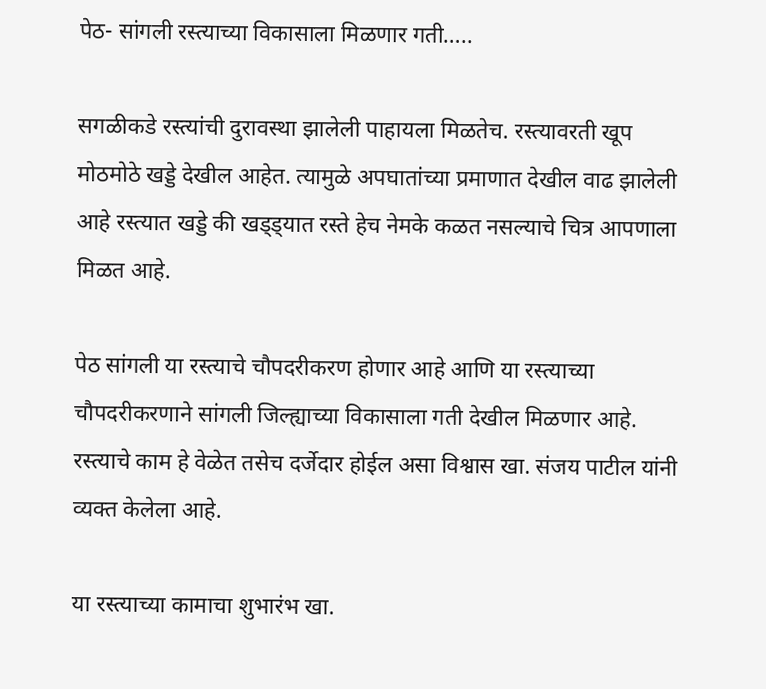पेठ- सांगली रस्त्याच्या विकासाला मिळणार गती…..

सगळीकडे रस्त्यांची दुरावस्था झालेली पाहायला मिळतेच. रस्त्यावरती खूप मोठमोठे खड्डे देखील आहेत. त्यामुळे अपघातांच्या प्रमाणात देखील वाढ झालेली आहे रस्त्यात खड्डे की खड्ड्यात रस्ते हेच नेमके कळत नसल्याचे चित्र आपणाला मिळत आहे.

पेठ सांगली या रस्त्याचे चौपदरीकरण होणार आहे आणि या रस्त्याच्या चौपदरीकरणाने सांगली जिल्ह्याच्या विकासाला गती देखील मिळणार आहे. रस्त्याचे काम हे वेळेत तसेच दर्जेदार होईल असा विश्वास खा. संजय पाटील यांनी व्यक्त केलेला आहे.

या रस्त्याच्या कामाचा शुभारंभ खा.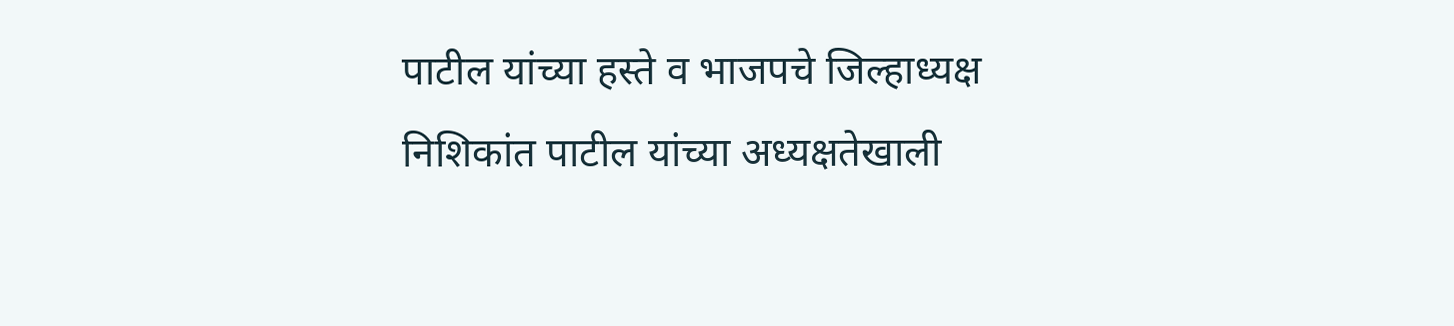पाटील यांच्या हस्ते व भाजपचे जिल्हाध्यक्ष निशिकांत पाटील यांच्या अध्यक्षतेखाली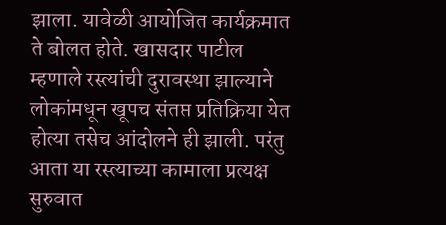झाला. यावेळी आयोजित कार्यक्रमात ते बोलत होते. खासदार पाटील म्हणाले रस्त्यांची दुरावस्था झाल्याने लोकांमधून खूपच संतप्त प्रतिक्रिया येत होत्या तसेच आंदोलने ही झाली. परंतु आता या रस्त्याच्या कामाला प्रत्यक्ष सुरुवात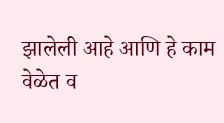झालेली आहे आणि हे काम वेळेत व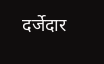दर्जेदार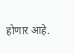होणार आहे.